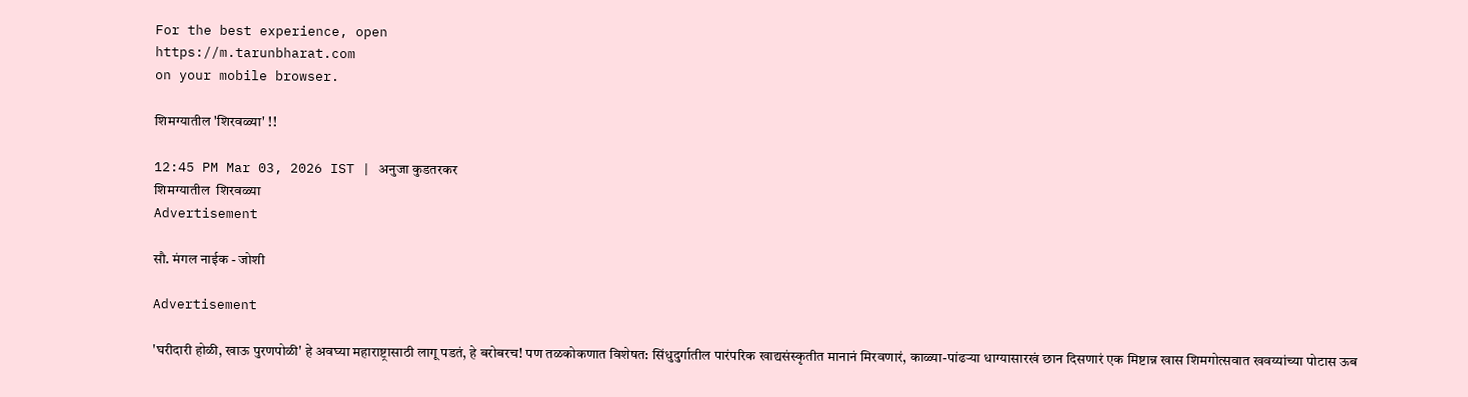For the best experience, open
https://m.tarunbharat.com
on your mobile browser.

शिमग्यातील 'शिरवळ्या' !!

12:45 PM Mar 03, 2026 IST | अनुजा कुडतरकर
शिमग्यातील  शिरवळ्या
Advertisement

सौ. मंगल नाईक - जोशी

Advertisement

'घरीदारी होळी, खाऊ पुरणपोळी' हे अवघ्या महाराष्ट्रासाठी लागू पडतं, हे बरोबरच! पण तळकोकणात विशेषत: सिंधुदुर्गातील पारंपरिक खाद्यसंस्कृतीत मानानं मिरवणारं, काळ्या-पांढऱ्या धाग्यासारखं छान दिसणारं एक मिष्टान्न खास शिमगोत्सवात खवय्यांच्या पोटास ऊब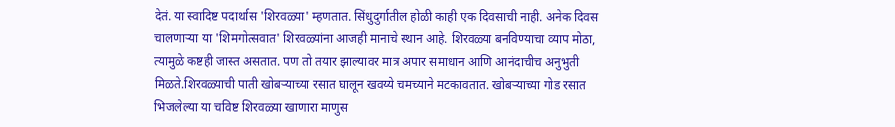देतं. या स्वादिष्ट पदार्थास 'शिरवळ्या' म्हणतात. सिंधुदुर्गातील होळी काही एक दिवसाची नाही. अनेक दिवस चालणाऱ्या या 'शिमगोत्सवात' शिरवळ्यांना आजही मानाचे स्थान आहे. शिरवळ्या बनविण्याचा व्याप मोठा, त्यामुळे कष्टही जास्त असतात. पण तो तयार झाल्यावर मात्र अपार समाधान आणि आनंदाचीच अनुभुती मिळते.शिरवळ्याची पाती खोबऱ्याच्या रसात घालून खवय्ये चमच्याने मटकावतात. खोबऱ्याच्या गोड रसात भिजलेल्या या चविष्ट शिरवळ्या खाणारा माणुस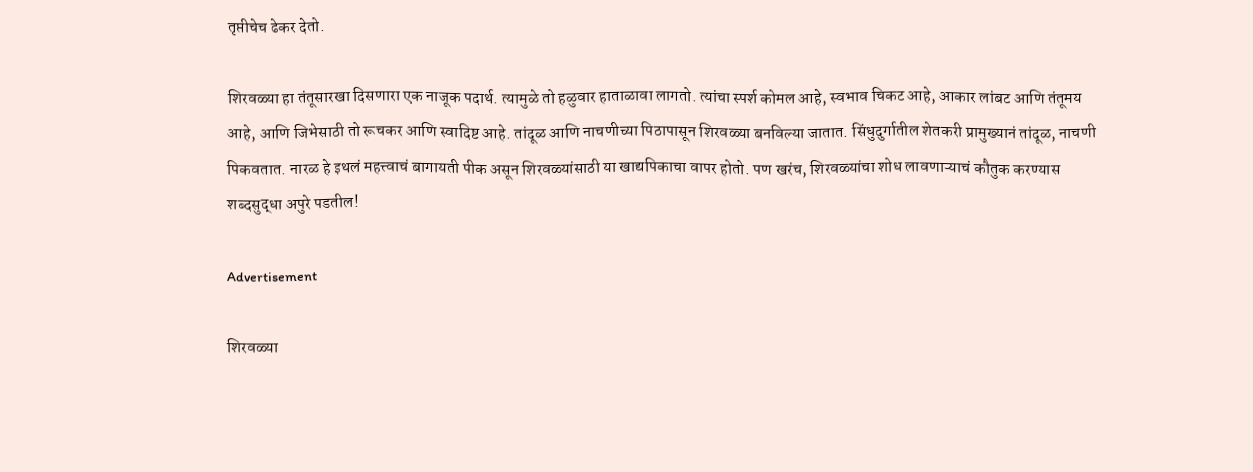तृप्तीचेच ढेकर देतो.

शिरवळ्या हा तंतूसारखा दिसणारा एक नाजूक पदार्थ. त्यामुळे तो हळुवार हाताळावा लागतो. त्यांचा स्पर्श कोमल आहे, स्वभाव चिकट आहे, आकार लांबट आणि तंतूमय आहे, आणि जिभेसाठी तो रूचकर आणि स्वादिष्ट आहे. तांदूळ आणि नाचणीच्या पिठापासून शिरवळ्या बनविल्या जातात. सिंधुदुर्गातील शेतकरी प्रामुख्यानं तांदूळ, नाचणी पिकवतात. नारळ हे इथलं महत्त्वाचं बागायती पीक असून शिरवळ्यांसाठी या खाद्यपिकाचा वापर होतो. पण खरंच, शिरवळ्यांचा शोध लावणाऱ्याचं कौतुक करण्यास शब्दसुद्धा अपुरे पडतील!

Advertisement

शिरवळ्या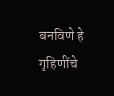बनविणे हे गृहिणींचे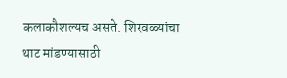कलाकौशल्यच असते. शिरवळ्यांचा थाट मांडण्यासाठी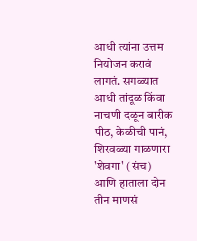आधी त्यांना उत्तम नियोजन करावं लागतं. सगळ्यात आधी तांदूळ किंवा नाचणी दळून बारीक पीठ, केळीची पानं, शिरवळ्या गाळणारा 'शेवगा' (संच) आणि हाताला दोन तीन माणसं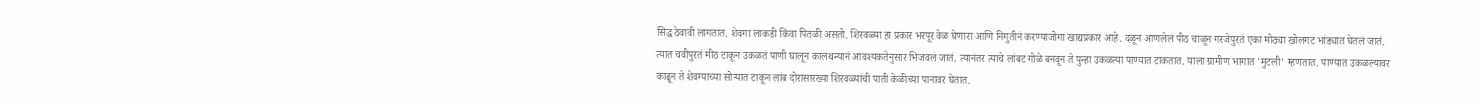सिद्ध ठेवावी लागतात. शेवगा लाकडी किंवा पितळी असतो. शिरवळ्या हा प्रकार भरपूर वेळ घेणारा आणि निगुतीनं करण्याजोगा खाद्यप्रकार आहे. दळून आणलेलं पीठ चाळून गरजेपुरतं एका मोठ्या खोलगट भांड्यात घेतलं जातं. त्यात चवीपुरतं मीठ टाकून उकळतं पाणी घालून कालथन्यानं आवश्यकतेनुसार भिजवलं जातं. त्यानंतर त्याचे लांबट गोळे बनवून ते पुन्हा उकळत्या पाण्यात टाकतात. याला ग्रामीण भागात 'मुटली' म्हणतात. पाण्यात उकळल्यावर काढून ते शेवग्याच्या सोऱ्यात टाकून लांब दोरासारख्या शिरवळ्यांची पाती केळीच्या पानावर घेतात.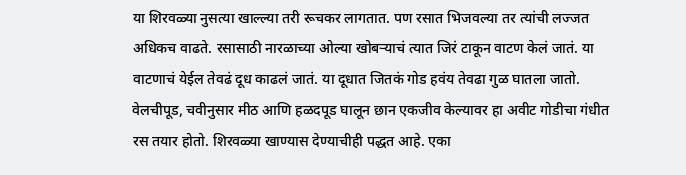या शिरवळ्या नुसत्या खाल्ल्या तरी रूचकर लागतात. पण रसात भिजवल्या तर त्यांची लज्जत अधिकच वाढते. रसासाठी नारळाच्या ओल्या खोबऱ्याचं त्यात जिरं टाकून वाटण केलं जातं. या वाटणाचं येईल तेवढं दूध काढलं जातं. या दूधात जितकं गोड हवंय तेवढा गुळ घातला जातो. वेलचीपूड, चवीनुसार मीठ आणि हळदपूड घालून छान एकजीव केल्यावर हा अवीट गोडीचा गंधीत रस तयार होतो. शिरवळ्या खाण्यास देण्याचीही पद्धत आहे. एका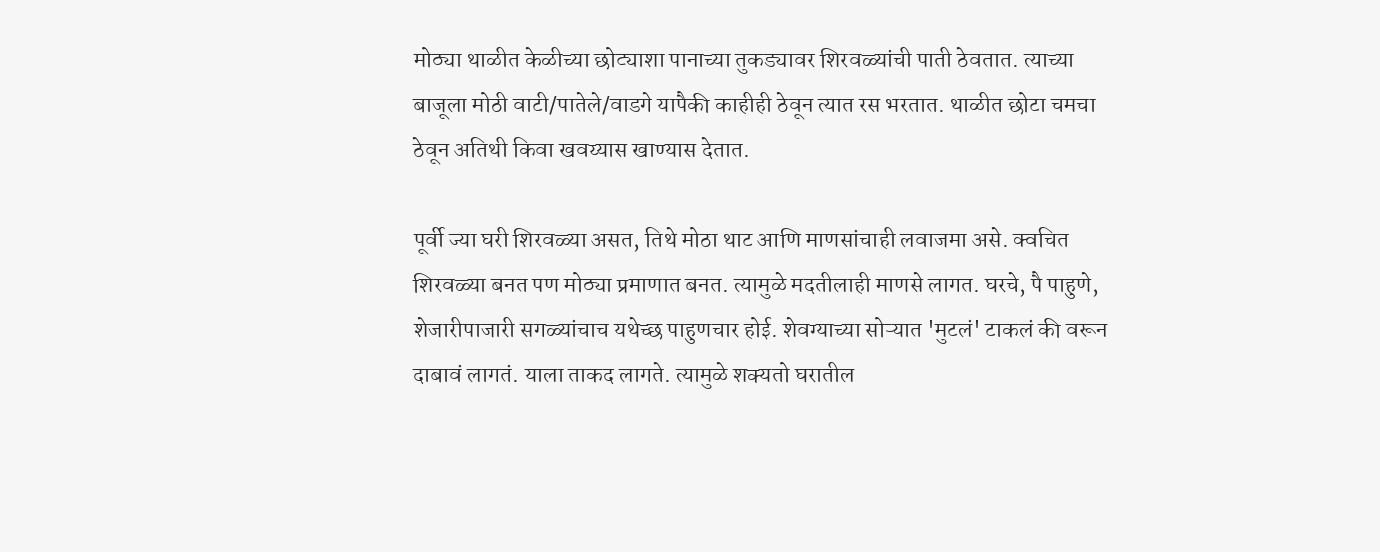मोठ्या थाळीत केळीच्या छोट्याशा पानाच्या तुकड्यावर शिरवळ्यांची पाती ठेवतात. त्याच्या बाजूला मोठी वाटी/पातेले/वाडगे यापैकी काहीही ठेवून त्यात रस भरतात. थाळीत छोटा चमचा ठेवून अतिथी किवा खवय्यास खाण्यास देतात.

पूर्वी ज्या घरी शिरवळ्या असत, तिथे मोठा थाट आणि माणसांचाही लवाजमा असे. क्वचित शिरवळ्या बनत पण मोठ्या प्रमाणात बनत. त्यामुळे मदतीलाही माणसे लागत. घरचे, पै पाहुणे, शेजारीपाजारी सगळ्यांचाच यथेच्छ पाहुणचार होई. शेवग्याच्या सोऱ्यात 'मुटलं' टाकलं की वरून दाबावं लागतं. याला ताकद लागते. त्यामुळे शक्यतो घरातील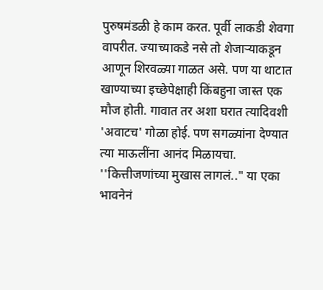पुरुषमंडळी हे काम करत. पूर्वी लाकडी शेवगा वापरीत. ज्याच्याकडे नसे तो शेजाऱ्याकडून आणून शिरवळ्या गाळत असे. पण या थाटात खाण्याच्या इच्छेपेक्षाही किंबहुना जास्त एक मौज होती. गावात तर अशा घरात त्यादिवशी 'अवाटच' गोळा होई. पण सगळ्यांना देण्यात त्या माऊलींना आनंद मिळायचा. ''कित्तीजणांच्या मुखास लागलं.." या एका भावनेनं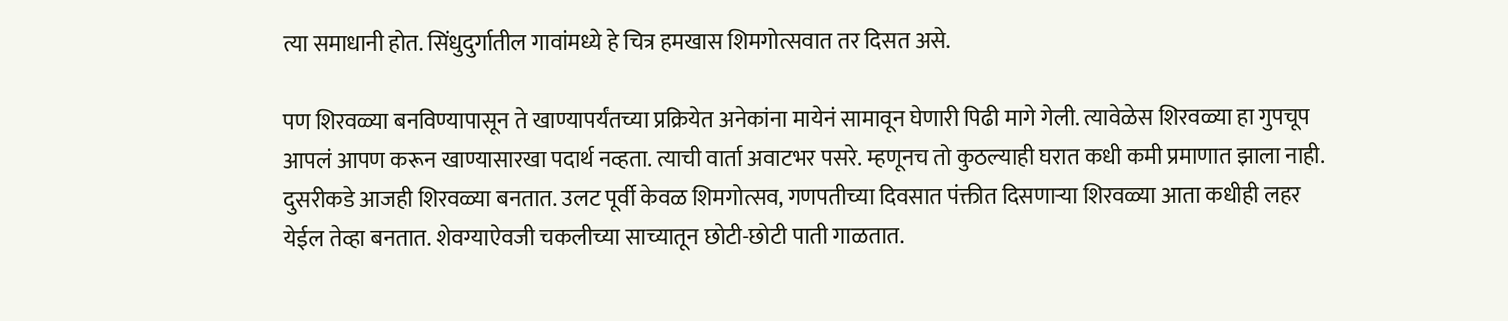त्या समाधानी होत. सिंधुदुर्गातील गावांमध्ये हे चित्र हमखास शिमगोत्सवात तर दिसत असे.

पण शिरवळ्या बनविण्यापासून ते खाण्यापर्यंतच्या प्रक्रियेत अनेकांना मायेनं सामावून घेणारी पिढी मागे गेली. त्यावेळेस शिरवळ्या हा गुपचूप आपलं आपण करून खाण्यासारखा पदार्थ नव्हता. त्याची वार्ता अवाटभर पसरे. म्हणूनच तो कुठल्याही घरात कधी कमी प्रमाणात झाला नाही. दुसरीकडे आजही शिरवळ्या बनतात. उलट पूर्वी केवळ शिमगोत्सव, गणपतीच्या दिवसात पंक्तीत दिसणाऱ्या शिरवळ्या आता कधीही लहर येईल तेव्हा बनतात. शेवग्याऐवजी चकलीच्या साच्यातून छोटी-छोटी पाती गाळतात.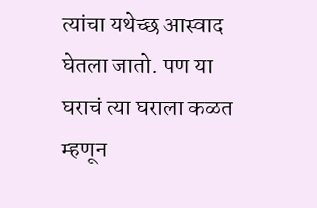त्यांचा यथेच्छ आस्वाद घेतला जातो. पण या घराचं त्या घराला कळत म्हणून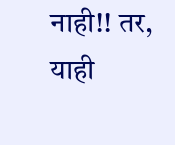नाही!! तर, याही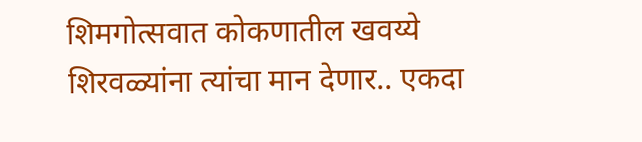शिमगोत्सवात कोकणातील खवय्ये शिरवळ्यांना त्यांचा मान देणार.. एकदा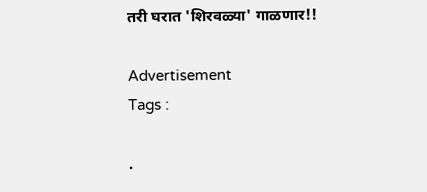तरी घरात 'शिरवळ्या' गाळणार!!

Advertisement
Tags :

.